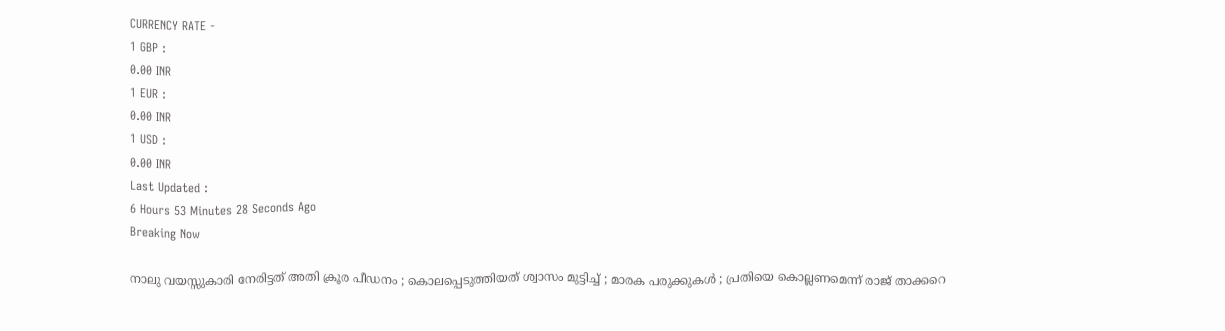CURRENCY RATE -
1 GBP :
0.00 INR
1 EUR :
0.00 INR
1 USD :
0.00 INR
Last Updated :
6 Hours 53 Minutes 28 Seconds Ago
Breaking Now

നാലു വയസ്സുകാരി നേരിട്ടത് അതി ക്രൂര പീഡനം ; കൊലപ്പെടുത്തിയത് ശ്വാസം മുട്ടിച്ച് ; മാരക പരുക്കുകള്‍ ; പ്രതിയെ കൊല്ലണമെന്ന് രാജ് താക്കറെ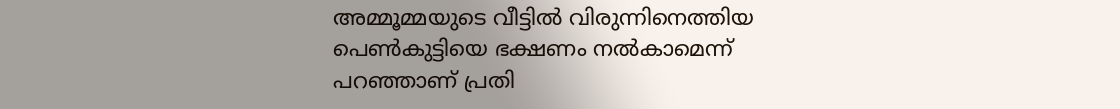അമ്മൂമ്മയുടെ വീട്ടില്‍ വിരുന്നിനെത്തിയ പെണ്‍കുട്ടിയെ ഭക്ഷണം നല്‍കാമെന്ന് പറഞ്ഞാണ് പ്രതി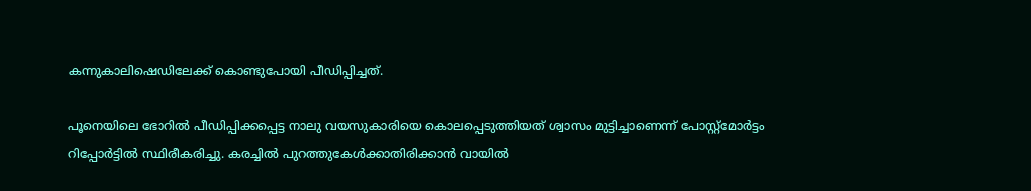കന്നുകാലിഷെഡിലേക്ക് കൊണ്ടുപോയി പീഡിപ്പിച്ചത്.

പൂനെയിലെ ഭോറില്‍ പീഡിപ്പിക്കപ്പെട്ട നാലു വയസുകാരിയെ കൊലപ്പെടുത്തിയത് ശ്വാസം മുട്ടിച്ചാണെന്ന് പോസ്റ്റ്‌മോര്‍ട്ടം റിപ്പോര്‍ട്ടില്‍ സ്ഥിരീകരിച്ചു. കരച്ചില്‍ പുറത്തുകേള്‍ക്കാതിരിക്കാന്‍ വായില്‍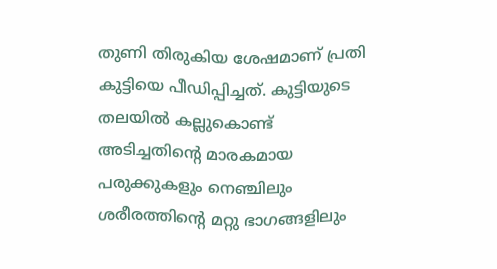തുണി തിരുകിയ ശേഷമാണ് പ്രതി കുട്ടിയെ പീഡിപ്പിച്ചത്. കുട്ടിയുടെ തലയില്‍ കല്ലുകൊണ്ട് അടിച്ചതിന്റെ മാരകമായ പരുക്കുകളും നെഞ്ചിലും ശരീരത്തിന്റെ മറ്റു ഭാഗങ്ങളിലും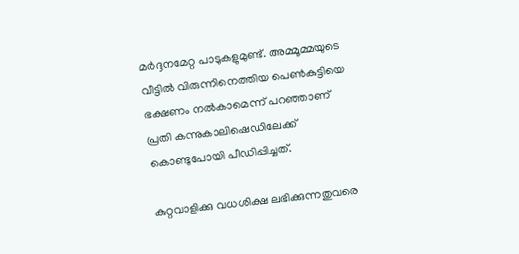മര്‍ദ്ദനമേറ്റ പാടുകളുമുണ്ട്. അമ്മൂമ്മയുടെ വീട്ടില്‍ വിരുന്നിനെത്തിയ പെണ്‍കുട്ടിയെ ഭക്ഷണം നല്‍കാമെന്ന് പറഞ്ഞാണ് പ്രതി കന്നുകാലിഷെഡിലേക്ക് കൊണ്ടുപോയി പീഡിപ്പിച്ചത്.

കുറ്റവാളിക്കു വധശിക്ഷ ലഭിക്കുന്നതുവരെ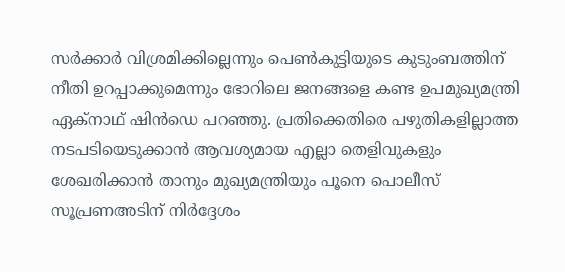സര്‍ക്കാര്‍ വിശ്രമിക്കില്ലെന്നും പെണ്‍കുട്ടിയുടെ കുടുംബത്തിന് നീതി ഉറപ്പാക്കുമെന്നും ഭോറിലെ ജനങ്ങളെ കണ്ട ഉപമുഖ്യമന്ത്രി ഏക്‌നാഥ് ഷിന്‍ഡെ പറഞ്ഞു. പ്രതിക്കെതിരെ പഴുതികളില്ലാത്ത നടപടിയെടുക്കാന്‍ ആവശ്യമായ എല്ലാ തെളിവുകളും ശേഖരിക്കാന്‍ താനും മുഖ്യമന്ത്രിയും പൂനെ പൊലീസ് സൂപ്രണഅടിന് നിര്‍ദ്ദേശം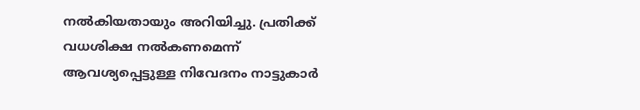നല്‍കിയതായും അറിയിച്ചു. പ്രതിക്ക് വധശിക്ഷ നല്‍കണമെന്ന് ആവശ്യപ്പെട്ടുള്ള നിവേദനം നാട്ടുകാര്‍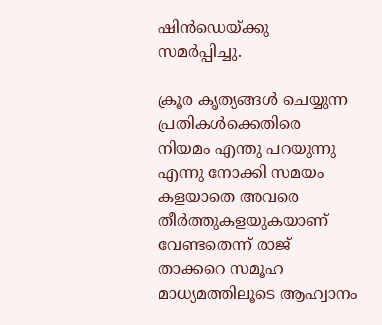ഷിന്‍ഡെയ്ക്കു സമര്‍പ്പിച്ചു.

ക്രൂര കൃത്യങ്ങള്‍ ചെയ്യുന്ന പ്രതികള്‍ക്കെതിരെ നിയമം എന്തു പറയുന്നു എന്നു നോക്കി സമയം കളയാതെ അവരെ തീര്‍ത്തുകളയുകയാണ് വേണ്ടതെന്ന് രാജ് താക്കറെ സമൂഹ മാധ്യമത്തിലൂടെ ആഹ്വാനം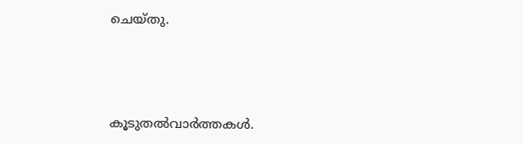ചെയ്തു.




കൂടുതല്‍വാര്‍ത്തകള്‍.